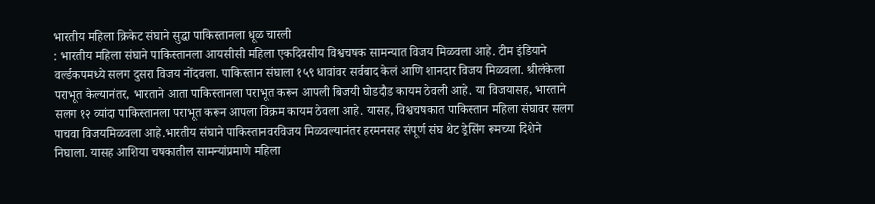भारतीय महिला क्रिकेट संघाने सुद्धा पाकिस्तानला धूळ चारली
: भारतीय महिला संघाने पाकिस्तानला आयसीसी महिला एकदिवसीय विश्वचषक सामन्यात विजय मिळवला आहे. टीम इंडियाने वर्ल्डकपमध्ये सलग दुसरा विजय नोंदवला. पाकिस्तान संघाला १५९ धावांवर सर्वबाद केलं आणि शानदार विजय मिळवला. श्रीलंकेला पराभूत केल्यानंतर, भारताने आता पाकिस्तानला पराभूत करून आपली बिजयी घोडदौड कायम ठेवली आहे. या विजयासह, भारताने सलग १२ व्यांदा पाकिस्तानला पराभूत करून आपला विक्रम कायम ठेवला आहे. यासह, विश्वचषकात पाकिस्तान महिला संघावर सलग पाचवा विजयमिळवला आहे.भारतीय संघाने पाकिस्तानवरविजय मिळवल्यानंतर हरमनसह संपूर्ण संघ थेट ड्रेसिंग रूमच्या दिशेने निघाला. यासह आशिया चषकातील सामन्यांप्रमाणे महिला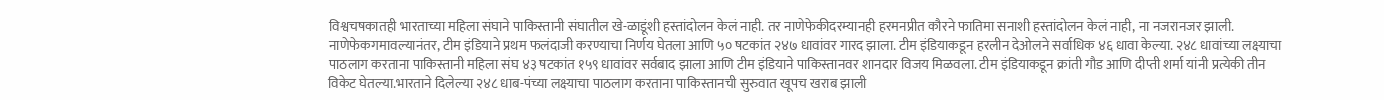विश्वचषकातही भारताच्या महिला संघाने पाकिस्तानी संघातील खे-ळाडूंशी हस्तांदोलन केलं नाही. तर नाणेफेकीदरम्यानही हरमनप्रीत कौरने फातिमा सनाशी हस्तांदोलन केलं नाही, ना नजरानजर झाली. नाणेफेकगमावल्यानंतर, टीम इंडियाने प्रथम फलंदाजी करण्याचा निर्णय घेतला आणि ५० षटकांत २४७ धावांवर गारद झाला. टीम इंडियाकडून हरलीन देओलने सर्वाधिक ४६ धावा केल्या. २४८ धावांच्या लक्ष्याचा पाठलाग करताना पाकिस्तानी महिला संघ ४३ षटकांत १५९ धावांवर सर्वबाद झाला आणि टीम इंडियाने पाकिस्तानवर शानदार विजय मिळवला. टीम इंडियाकडून क्रांती गौड आणि दीप्ती शर्मा यांनी प्रत्येकी तीन विकेट घेतल्या.भारताने दिलेल्या २४८ धाब-पंच्या लक्ष्याचा पाठलाग करताना पाकिस्तानची सुरुवात खूपच खराब झाली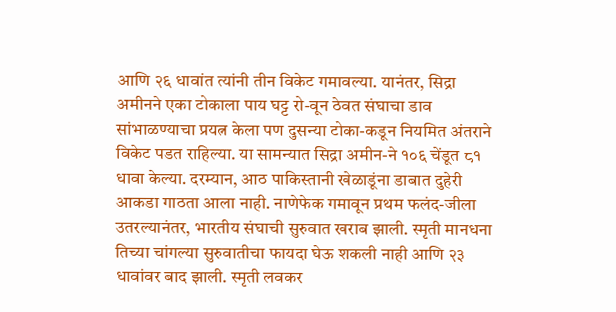आणि २६ धावांत त्यांनी तीन विकेट गमावल्या. यानंतर, सिद्रा अमीनने एका टोकाला पाय घट्ट रो-वून ठेवत संघाचा डाव सांभाळण्याचा प्रयत्न केला पण दुसन्या टोका-कडून नियमित अंतराने विकेट पडत राहिल्या. या सामन्यात सिद्रा अमीन-ने १०६ चेंडूत ८१ धावा केल्या. दरम्यान, आठ पाकिस्तानी खेळाडूंना डाबात दुहेरी आकडा गाठता आला नाही. नाणेफेक गमावून प्रथम फलंद-जीला उतरल्यानंतर, भारतीय संघाची सुरुवात खराब झाली. स्मृती मानधना तिच्या चांगल्या सुरुवातीचा फायदा घेऊ शकली नाही आणि २३ धावांवर बाद झाली. स्मृती लवकर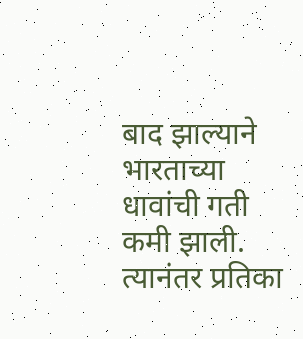बाद झाल्याने भारताच्या धावांची गती कमी झाली. त्यानंतर प्रतिका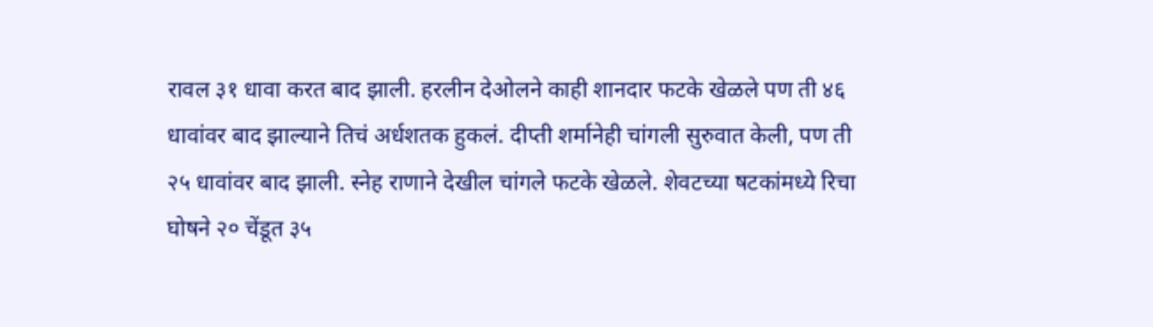रावल ३१ धावा करत बाद झाली. हरलीन देओलने काही शानदार फटके खेळले पण ती ४६ धावांवर बाद झाल्याने तिचं अर्धशतक हुकलं. दीप्ती शर्मानेही चांगली सुरुवात केली, पण ती २५ धावांवर बाद झाली. स्नेह राणाने देखील चांगले फटके खेळले. शेवटच्या षटकांमध्ये रिचा घोषने २० चेंडूत ३५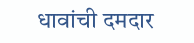धावांची दमदार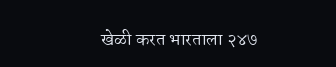खेळी करत भारताला २४७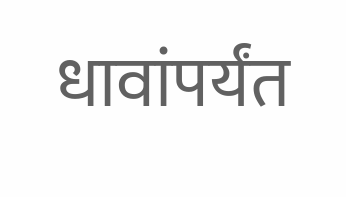धावांपर्यंत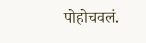पोहोचवलं.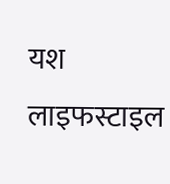यश लाइफस्टाइल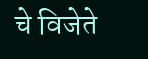चे विजेते